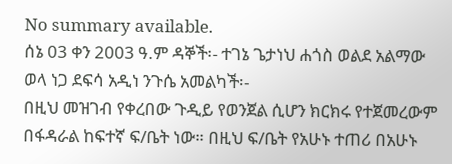No summary available.
ሰኔ 03 ቀን 2003 ዓ.ም ዳኞች፡- ተገኔ ጌታነህ ሐጎስ ወልደ አልማው ወላ ነጋ ደፍሳ አዲነ ንጉሴ አመልካች፡-
በዚህ መዝገብ የቀረበው ጉዲይ የወንጀል ሲሆን ክርክሩ የተጀመረውም በፋዳራል ከፍተኛ ፍ/ቤት ነው። በዚህ ፍ/ቤት የአሁኑ ተጠሪ በአሁኑ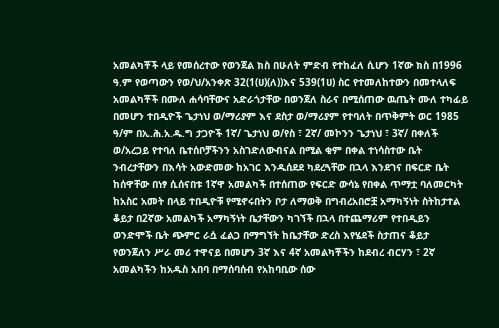አመልካቾች ላይ የመሰረተው የወንጀል ክስ በሁለት ምድብ የተከፈለ ሲሆን 1ኛው ክስ በ1996 ዓ.ም የወጣውን የወ/ህ/አንቀጽ 32(1(ሀ)(ለ))እና 539(1ሀ) ስር የተመለከተውን በመተላለፍ አመልካቾች በሙለ ሐሳባቸውና አድራጎታቸው በወንጀለ ስራና በሚሰጠው ዉጤት ሙለ ተካፊይ በመሆን ተበዲዮች ጌታነህ ወ/ማሪያም እና ደስታ ወ/ማሪያም የተባለት በጥቅምት ወር 1985 ዓ/ም በኢ.ሕ.አ.ዱ.ግ ታጋዮች 1ኛ/ ጌታነህ ወ/የስ ፣ 2ኛ/ መኮንን ጌታነህ ፣ 3ኛ/ በቀለች ወ/አረጋይ የተባለ ቤተሰቦቻችንን አስገድለውብናል በሚል ቂም በቀል ተነሳስተው ቤት ንብረታቸውን በእሳት አውድመው ከአገር እንዱሰደደ ካደረጓቸው በኋላ እንደገና በፍርድ ቤት ከሰዋቸው በነፃ ሲሰናበቱ 1ኛዋ አመልካች በተሰጠው የፍርድ ውሳኔ የበቀል ጥማቷ ባለመርካት ከአስር አመት በላይ ተበዲዮቹ የሚኖሩበትን ቦታ ለማወቅ በግብረአበሮቿ አማካኝነት ስትከታተል ቆይታ በ2ኛው አመልካች አማካኝነት ቤታቸውን ካገኘች በኋላ በተጨማሪም የተበዲይን ወንድሞች ቤት ጭምር ራሷ ፈልጋ በማግኘት ከቤታቸው ድረስ እየሄደች ስታጠና ቆይታ የወንጀለን ሥራ መሪ ተዋናይ በመሆን 3ኛ እና 4ኛ አመልካቾችን ከደብረ ብርሃን ፣ 2ኛ አመልካችን ከአዱስ አበባ በማሰባሰብ የአከባቢው ሰው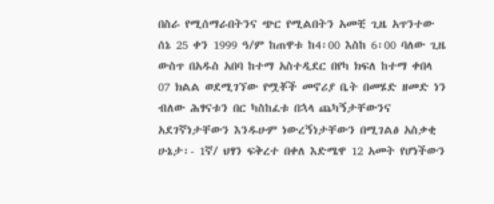በስራ የሚሰማራበትንና ጭር የሚልበትን አመቺ ጊዜ አጥንተው ሰኔ 25 ቀን 1999 ዓ/ም ከጠዋቱ ከ4፡00 እስከ 6፡00 ባለው ጊዜ ውስጥ በአዱስ አበባ ከተማ አስተዲደር በየካ ክፍለ ከተማ ቀበላ 07 ክልል ወደሚገኘው የሟቾች መኖሪያ ቤት በመሄድ ዘመድ ነን ብለው ሕፃናቱን በር ካስከፈቱ በኋላ ጨካኝታቸውንና አደገኛነታቸውን እንዱሁም ነውረኝነታቸውን በሚገልፅ አስቃቂ ሁኔታ፡- 1ኛ/ ህፃን ፍቅረተ በቀለ እድሜዋ 12 አመት የሆነችውን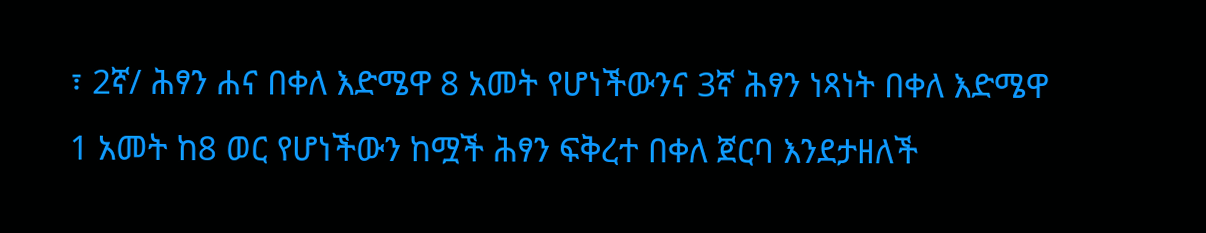፣ 2ኛ/ ሕፃን ሐና በቀለ እድሜዋ 8 አመት የሆነችውንና 3ኛ ሕፃን ነጻነት በቀለ እድሜዋ 1 አመት ከ8 ወር የሆነችውን ከሟች ሕፃን ፍቅረተ በቀለ ጀርባ እንደታዘለች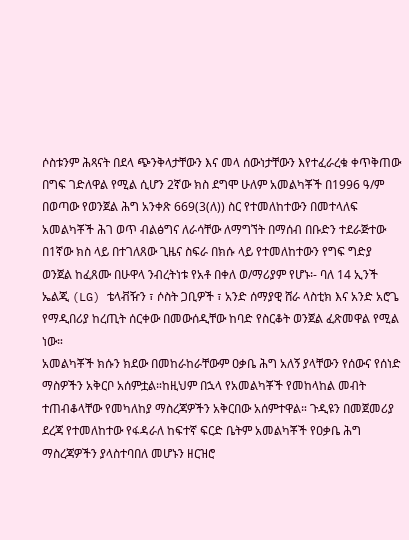ሶስቱንም ሕጻናት በደላ ጭንቅላታቸውን እና መላ ሰውነታቸውን እየተፈራረቁ ቀጥቅጠው በግፍ ገድለዋል የሚል ሲሆን 2ኛው ክስ ደግሞ ሁለም አመልካቾች በ1996 ዓ/ም በወጣው የወንጀል ሕግ አንቀጽ 669(3(ለ)) ስር የተመለከተውን በመተላለፍ አመልካቾች ሕገ ወጥ ብልፅግና ለራሳቸው ለማግኘት በማሰብ በቡድን ተደራጅተው በ1ኛው ክስ ላይ በተገለጸው ጊዜና ስፍራ በክሱ ላይ የተመለከተውን የግፍ ግድያ ወንጀል ከፈጸሙ በሁዋላ ንብረትነቱ የአቶ በቀለ ወ/ማሪያም የሆኑ፡- ባለ 14 ኢንች ኤልጂ (LG) ቴላቭዥን ፣ ሶስት ጋቢዎች ፣ አንድ ሰማያዊ ሸራ ላስቲክ እና አንድ አሮጌ የማዲበሪያ ከረጢት ሰርቀው በመውሰዲቸው ከባድ የስርቆት ወንጀል ፈጽመዋል የሚል ነው።
አመልካቾች ክሱን ክደው በመከራከራቸውም ዐቃቤ ሕግ አለኝ ያላቸውን የሰውና የሰነድ ማስዎችን አቅርቦ አሰምቷል።ከዚህም በኋላ የአመልካቾች የመከላከል መብት ተጠብቆላቸው የመካለከያ ማስረጃዎችን አቅርበው አሰምተዋል። ጉዲዩን በመጀመሪያ ደረጃ የተመለከተው የፋዳራለ ከፍተኛ ፍርድ ቤትም አመልካቾች የዐቃቤ ሕግ ማስረጃዎችን ያላስተባበለ መሆኑን ዘርዝሮ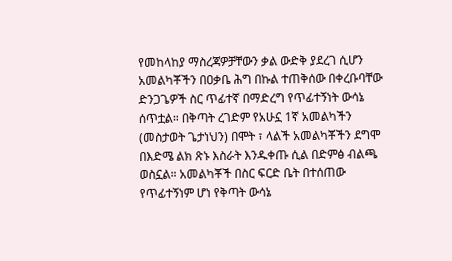የመከላከያ ማስረጃዎቻቸውን ቃል ውድቅ ያደረገ ሲሆን አመልካቾችን በዐቃቤ ሕግ በኩል ተጠቅሰው በቀረቡባቸው ድንጋጌዎች ስር ጥፊተኛ በማድረግ የጥፊተኝነት ውሳኔ ሰጥቷል። በቅጣት ረገድም የአሁኗ 1ኛ አመልካችን (መስታወት ጌታነህን) በሞት ፣ ላልች አመልካቾችን ደግሞ በእድሜ ልክ ጽኑ እስራት እንዱቀጡ ሲል በድምፅ ብልጫ ወስኗል። አመልካቾች በስር ፍርድ ቤት በተሰጠው የጥፊተኝነም ሆነ የቅጣት ውሳኔ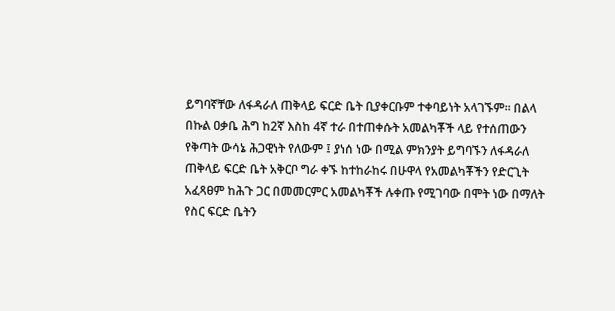ይግባኛቸው ለፋዳራለ ጠቅላይ ፍርድ ቤት ቢያቀርቡም ተቀባይነት አላገኙም። በልላ በኩል ዐቃቤ ሕግ ከ2ኛ እስከ 4ኛ ተራ በተጠቀሱት አመልካቾች ላይ የተሰጠውን የቅጣት ውሳኔ ሕጋዊነት የለውም ፤ ያነሰ ነው በሚል ምክንያት ይግባኙን ለፋዳራለ ጠቅላይ ፍርድ ቤት አቅርቦ ግራ ቀኙ ከተከራከሩ በሁዋላ የአመልካቾችን የድርጊት አፈጻፀም ከሕጉ ጋር በመመርምር አመልካቾች ሉቀጡ የሚገባው በሞት ነው በማለት የስር ፍርድ ቤትን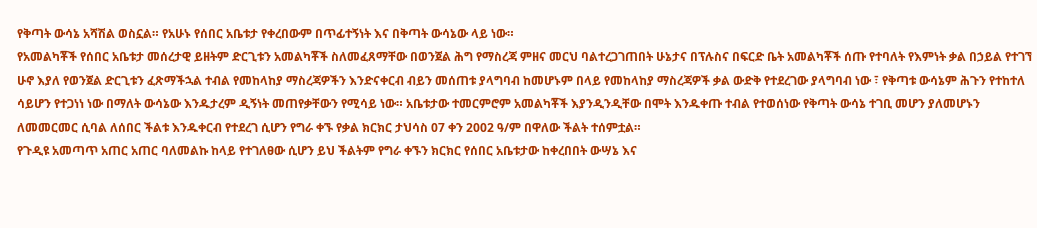የቅጣት ውሳኔ አሻሽል ወስኗል። የአሁኑ የሰበር አቤቱታ የቀረበውም በጥፊተኝነት እና በቅጣት ውሳኔው ላይ ነው።
የአመልካቾች የሰበር አቤቱታ መሰረታዊ ይዘትም ድርጊቱን አመልካቾች ስለመፈጸማቸው በወንጀል ሕግ የማስረጃ ምዘና መርህ ባልተረጋገጠበት ሁኔታና በፕሉስና በፍርድ ቤት አመልካቾች ሰጡ የተባለት የእምነት ቃል በኃይል የተገኘ ሁኖ እያለ የወንጀል ድርጊቱን ፈጽማችኋል ተብል የመከላከያ ማስረጃዎችን እንድናቀርብ ብይን መሰጠቱ ያላግባብ ከመሆኑም በላይ የመከላከያ ማስረጃዎች ቃል ውድቅ የተደረገው ያላግባብ ነው ፣ የቅጣቱ ውሳኔም ሕጉን የተከተለ ሳይሆን የተጋነነ ነው በማለት ውሳኔው እንዱታረም ዲኝነት መጠየቃቸውን የሚሳይ ነው። አቤቱታው ተመርምሮም አመልካቾች እያንዲንዲቸው በሞት እንዱቀጡ ተብል የተወሰነው የቅጣት ውሳኔ ተገቢ መሆን ያለመሆኑን ለመመርመር ሲባል ለሰበር ችልቱ እንዱቀርብ የተደረገ ሲሆን የግራ ቀኙ የቃል ክርክር ታህሳስ 07 ቀን 2002 ዓ/ም በዋለው ችልት ተሰምቷል።
የጉዲዩ አመጣጥ አጠር አጠር ባለመልኩ ከላይ የተገለፀው ሲሆን ይህ ችልትም የግራ ቀኙን ክርክር የሰበር አቤቱታው ከቀረበበት ውሣኔ እና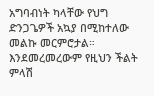አግባብነት ካላቸው የህግ ድንጋጌዎች አኳያ በሚከተለው መልኩ መርምሮታል። እንደመረመረውም የዚህን ችልት ምላሽ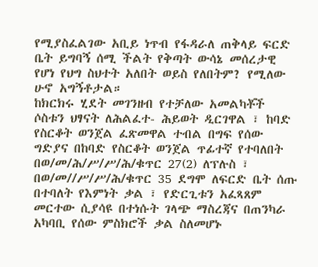የሚያስፈልገው አቢይ ነጥብ የፋዳራለ ጠቅላይ ፍርድ ቤት ይግባኝ ሰሚ ችልት የቅጣት ውሳኔ መሰረታዊ የሆነ የህግ ስህተት አለበት ወይስ የለበትም? የሚለው ሁኖ አግኝቶታል።
ከክርክሩ ሂደት መገንዘብ የተቻለው አመልካቾች ሶስቱን ህፃናት ለሕልፈተ- ሕይወት ዲርገዋል ፣ ከባድ የስርቆት ወንጀል ፈጽመዋል ተብል በግፍ የሰው ግድያና በከባድ የስርቆት ወንጀል ጥፊተኛ የተባለበት በወ/መ/ሕ/ሥ/ሥ/ሕ/ቁጥር 27(2) ለፕሉስ ፣ በወ/መ//ሥ/ሥ/ሕ/ቁጥር 35 ደግሞ ለፍርድ ቤት ሰጡ በተባለት የእምነት ቃል ፣ የድርጊቱን አፈጻጸም መርተው ሲያሳዩ በተነሱት ገላጭ ማስረጃና በጠንካራ አካባቢ የሰው ምስክሮች ቃል ስለመሆኑ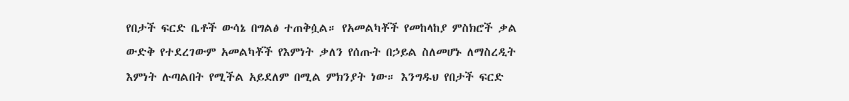የበታች ፍርድ ቤቶች ውሳኔ በግልፅ ተጠቅሷል። የአመልካቾች የመከላከያ ምስክሮች ቃል ውድቅ የተደረገውም አመልካቾች የእምነት ቃለን የሰጡት በኃይል ስለመሆኑ ለማስረዲት እምነት ሉጣልበት የሚችል አይደለም በሚል ምክንያት ነው። እንግዱህ የበታች ፍርድ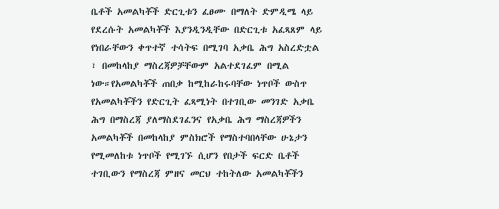ቤቶች አመልካቾች ድርጊቱን ፈፀሙ በማለት ድምዲሜ ላይ የደረሱት አመልካቾች እያንዲንዲቸው በድርጊቱ አፈጻጸም ላይ የነበራቸውን ቀጥተኛ ተሳትፍ በሚገባ አቃቤ ሕግ አስረድቷል ፣ በመከላከያ ማስረጃዎቻቸውም አልተደገፈም በሚል ነው።የአመልካቾች ጠበቃ ከሚከራከሩባቸው ነጥቦች ውስጥ የአመልካቾችን የድርጊት ፈጻሚነት በተገቢው መንገድ አቃቤ ሕግ በማስረጃ ያለማስደገፈንና የአቃቤ ሕግ ማስረጃዎችን አመልካቾች በመከላከያ ምስክሮች የማስተባበላቸው ሁኔታን የሚመለከቱ ነጥቦች የሚገኙ ሲሆን የበታች ፍርድ ቤቶች ተገቢውን የማስረጃ ምዘና መርህ ተከትለው አመልካቾችን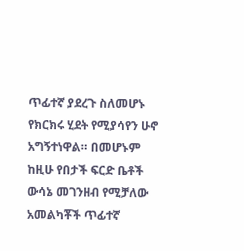ጥፊተኛ ያደረጉ ስለመሆኑ የክርክሩ ሂደት የሚያሳየን ሁኖ አግኝተነዋል። በመሆኑም ከዚሁ የበታች ፍርድ ቤቶች ውሳኔ መገንዘብ የሚቻለው አመልካቾች ጥፊተኛ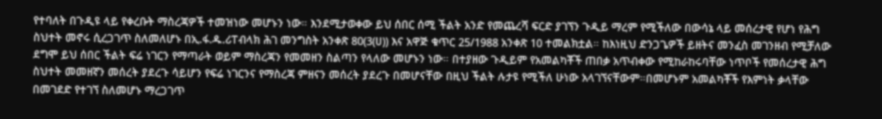የተባለት በጉዲዩ ላይ የቀረቡት ማስረጃዎች ተመዝነው መሆኑን ነው። እንደሚታወቀው ይህ ሰበር ሰሚ ችልት አንድ የመጨረሻ ፍርድ ያገኘን ጉዲይ ማረም የሚችለው በውሳኔ ላይ መሰረታዊ የሆነ የሕግ ስህተት መኖሩ ሲረጋገጥ ስለመለሆኑ በኢ.ፋ.ዱ.ሪፐብላክ ሕገ መንግስት አንቀጽ 80(3(ሀ)) እና አዋጅ ቁጥር 25/1988 አንቀጽ 10 ተመልክቷል። ከእነዚህ ድንጋጌዎች ይዘትና መንፈስ መገንዘብ የሚቻለው ደግሞ ይህ ሰበር ችልት ፍሬ ነገርን የማጣራት ወይም ማስረጃን የመመዘን ስልጣን የላለው መሆኑን ነው። በተያዘው ጉዲይም የአመልካቾች ጠበቃ አጥብቀው የሚከራከሩባቸው ነጥቦች የመሰረታዊ ሕግ ስህተት መመዘኛን መሰረት ያደረጉ ሳይሆን የፍሬ ነገርንና የማስረጃ ምዘናን መሰረት ያደረጉ በመሆናቸው በዚህ ችልት ሉታዩ የሚችለ ሁነው አላገኘናቸውም።በመሆኑም አመልካቾች የእምነት ቃላቸው በመገደድ የተገኘ ስለመሆኑ ማረጋገጥ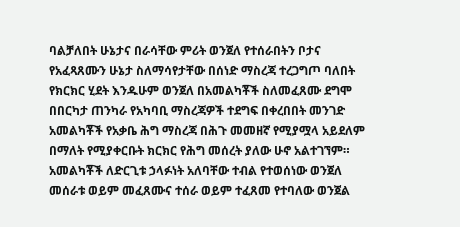ባልቻለበት ሁኔታና በራሳቸው ምሪት ወንጀለ የተሰራበትን ቦታና የአፈጻጸሙን ሁኔታ ስለማሳየታቸው በሰነድ ማስረጃ ተረጋግጦ ባለበት የክርክር ሂደት እንዱሁም ወንጀለ በአመልካቾች ስለመፈጸሙ ደግሞ በበርካታ ጠንካራ የአካባቢ ማስረጃዎች ተደግፍ በቀረበበት መንገድ አመልካቾች የአቃቤ ሕግ ማስረጃ በሕጉ መመዘኛ የሚያሟላ አይደለም በማለት የሚያቀርቡት ክርክር የሕግ መሰረት ያለው ሁኖ አልተገኘም። አመልካቾች ለድርጊቱ ኃላፉነት አለባቸው ተብል የተወሰነው ወንጀለ መሰራቱ ወይም መፈጸሙና ተሰራ ወይም ተፈጸመ የተባለው ወንጀል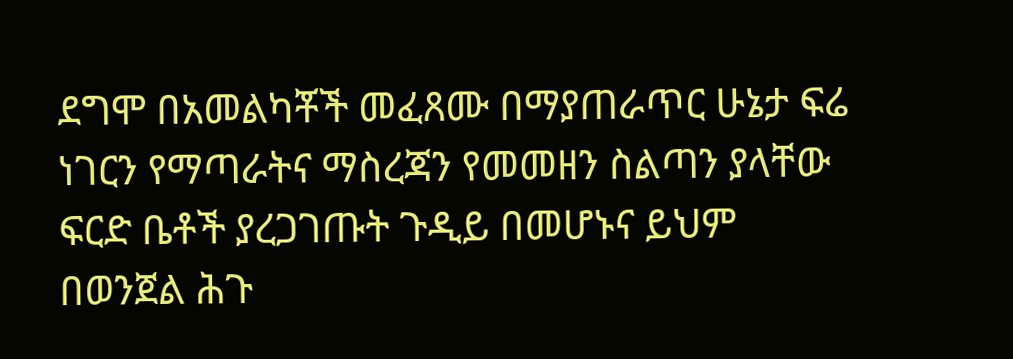ደግሞ በአመልካቾች መፈጸሙ በማያጠራጥር ሁኔታ ፍሬ ነገርን የማጣራትና ማስረጃን የመመዘን ስልጣን ያላቸው ፍርድ ቤቶች ያረጋገጡት ጉዲይ በመሆኑና ይህም በወንጀል ሕጉ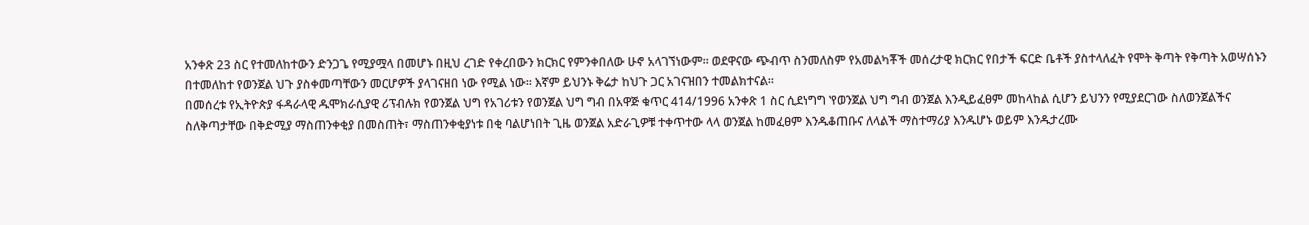አንቀጽ 23 ስር የተመለከተውን ድንጋጌ የሚያሟላ በመሆኑ በዚህ ረገድ የቀረበውን ክርክር የምንቀበለው ሁኖ አላገኘነውም። ወደዋናው ጭብጥ ስንመለስም የአመልካቾች መሰረታዊ ክርክር የበታች ፍርድ ቤቶች ያስተላለፈት የሞት ቅጣት የቅጣት አወሣሰኑን በተመለከተ የወንጀል ህጉ ያስቀመጣቸውን መርሆዎች ያላገናዘበ ነው የሚል ነው። እኛም ይህንኑ ቅሬታ ከህጉ ጋር አገናዝበን ተመልክተናል።
በመሰረቱ የኢትዮጵያ ፋዳራላዊ ዱሞክራሲያዊ ሪፕብሉክ የወንጀል ህግ የአገሪቱን የወንጀል ህግ ግብ በአዋጅ ቁጥር 414/1996 አንቀጽ 1 ስር ሲደነግግ ‛የወንጀል ህግ ግብ ወንጀል እንዲይፈፀም መከላከል ሲሆን ይህንን የሚያደርገው ስለወንጀልችና ስለቅጣታቸው በቅድሚያ ማስጠንቀቂያ በመስጠት፣ ማስጠንቀቂያነቱ በቂ ባልሆነበት ጊዜ ወንጀል አድራጊዎቹ ተቀጥተው ላላ ወንጀል ከመፈፀም እንዱቆጠቡና ለላልች ማስተማሪያ እንዱሆኑ ወይም እንዱታረሙ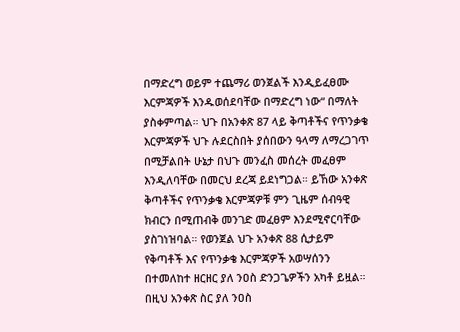በማድረግ ወይም ተጨማሪ ወንጀልች እንዲይፈፀሙ እርምጃዎች እንዱወሰደባቸው በማድረግ ነው“ በማለት ያስቀምጣል። ህጉ በአንቀጽ 87 ላይ ቅጣቶችና የጥንቃቄ እርምጃዎች ህጉ ሉደርስበት ያሰበውን ዓላማ ለማረጋገጥ በሚቻልበት ሁኔታ በህጉ መንፈስ መሰረት መፈፀም እንዲለባቸው በመርህ ደረጃ ይደነግጋል። ይኸው አንቀጽ ቅጣቶችና የጥንቃቄ እርምጃዎቹ ምን ጊዜም ሰብዓዊ ክብርን በሚጠብቅ መንገድ መፈፀም እንደሚኖርባቸው ያስገነዝባል። የወንጀል ህጉ አንቀጽ 88 ሲታይም የቅጣቶች እና የጥንቃቄ እርምጃዎች አወሣሰንን በተመለከተ ዘርዘር ያለ ንዐስ ድንጋጌዎችን አካቶ ይዟል። በዚህ አንቀጽ ስር ያለ ንዐስ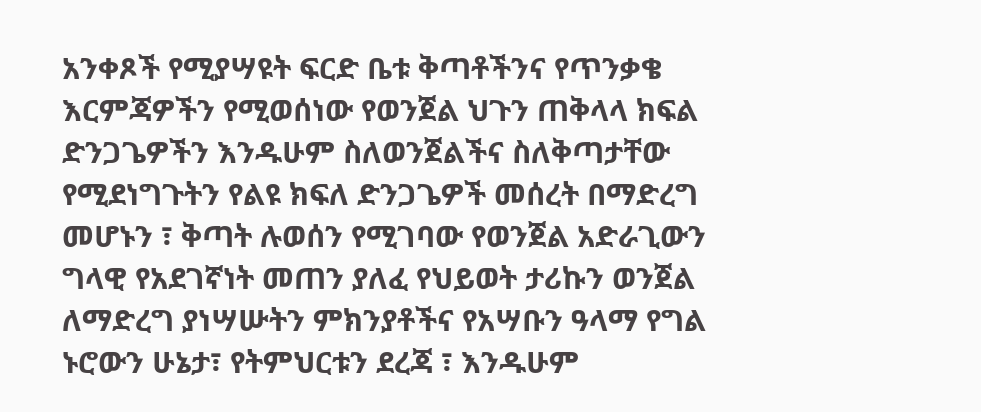አንቀጾች የሚያሣዩት ፍርድ ቤቱ ቅጣቶችንና የጥንቃቄ እርምጃዎችን የሚወሰነው የወንጀል ህጉን ጠቅላላ ክፍል ድንጋጌዎችን እንዱሁም ስለወንጀልችና ስለቅጣታቸው የሚደነግጉትን የልዩ ክፍለ ድንጋጌዎች መሰረት በማድረግ መሆኑን ፣ ቅጣት ሉወሰን የሚገባው የወንጀል አድራጊውን ግላዊ የአደገኛነት መጠን ያለፈ የህይወት ታሪኩን ወንጀል ለማድረግ ያነሣሡትን ምክንያቶችና የአሣቡን ዓላማ የግል ኑሮውን ሁኔታ፣ የትምህርቱን ደረጃ ፣ እንዱሁም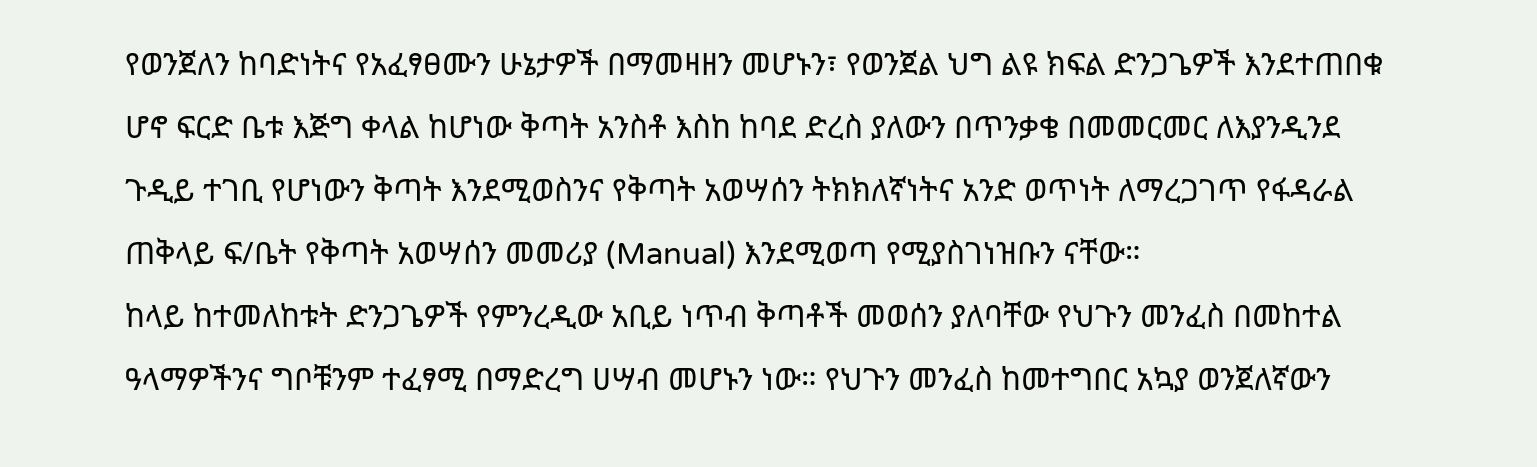የወንጀለን ከባድነትና የአፈፃፀሙን ሁኔታዎች በማመዛዘን መሆኑን፣ የወንጀል ህግ ልዩ ክፍል ድንጋጌዎች እንደተጠበቁ ሆኖ ፍርድ ቤቱ እጅግ ቀላል ከሆነው ቅጣት አንስቶ እስከ ከባደ ድረስ ያለውን በጥንቃቄ በመመርመር ለእያንዲንደ ጉዲይ ተገቢ የሆነውን ቅጣት እንደሚወስንና የቅጣት አወሣሰን ትክክለኛነትና አንድ ወጥነት ለማረጋገጥ የፋዳራል ጠቅላይ ፍ/ቤት የቅጣት አወሣሰን መመሪያ (Manual) እንደሚወጣ የሚያስገነዝቡን ናቸው።
ከላይ ከተመለከቱት ድንጋጌዎች የምንረዲው አቢይ ነጥብ ቅጣቶች መወሰን ያለባቸው የህጉን መንፈስ በመከተል ዓላማዎችንና ግቦቹንም ተፈፃሚ በማድረግ ሀሣብ መሆኑን ነው። የህጉን መንፈስ ከመተግበር አኳያ ወንጀለኛውን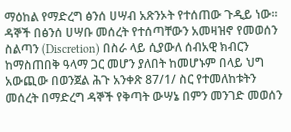ማዕከል የማድረግ ፅንሰ ሀሣብ አጽንኦት የተሰጠው ጉዲይ ነው። ዳኞች በፅንሰ ሀሣቡ መሰረት የተሰጣቸውን አመዛዝኖ የመወሰን ስልጣን (Discretion) በስራ ላይ ሲያውለ ሰብአዊ ክብርን ከማስጠበቅ ዓላማ ጋር መሆን ያለበት ከመሆኑም በላይ ህግ አውጪው በወንጀል ሕጉ አንቀጽ 87/1/ ስር የተመለከቱትን መሰረት በማድረግ ዳኞች የቅጣት ውሣኔ በምን መንገድ መወሰን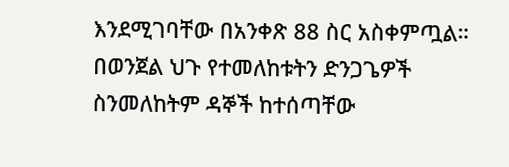እንደሚገባቸው በአንቀጽ 88 ስር አስቀምጧል። በወንጀል ህጉ የተመለከቱትን ድንጋጌዎች ስንመለከትም ዳኞች ከተሰጣቸው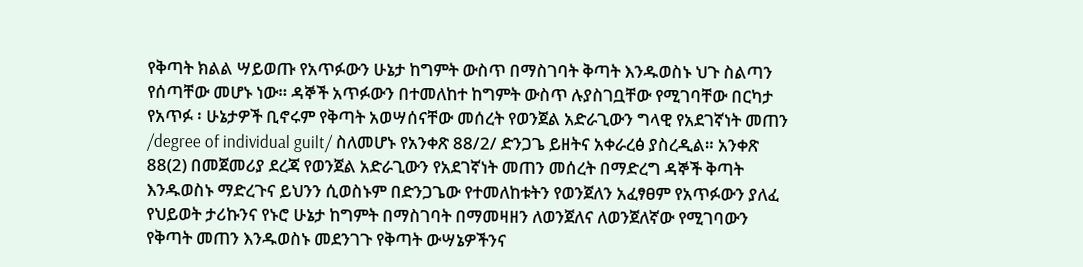የቅጣት ክልል ሣይወጡ የአጥፉውን ሁኔታ ከግምት ውስጥ በማስገባት ቅጣት እንዱወስኑ ህጉ ስልጣን የሰጣቸው መሆኑ ነው። ዳኞች አጥፉውን በተመለከተ ከግምት ውስጥ ሉያስገቧቸው የሚገባቸው በርካታ የአጥፉ ፡ ሁኔታዎች ቢኖሩም የቅጣት አወሣሰናቸው መሰረት የወንጀል አድራጊውን ግላዊ የአደገኛነት መጠን /degree of individual guilt/ ስለመሆኑ የአንቀጽ 88/2/ ድንጋጌ ይዘትና አቀራረፅ ያስረዲል። አንቀጽ 88(2) በመጀመሪያ ደረጃ የወንጀል አድራጊውን የአደገኛነት መጠን መሰረት በማድረግ ዳኞች ቅጣት እንዱወስኑ ማድረጉና ይህንን ሲወስኑም በድንጋጌው የተመለከቱትን የወንጀለን አፈፃፀም የአጥፉውን ያለፈ የህይወት ታሪኩንና የኑሮ ሁኔታ ከግምት በማስገባት በማመዛዘን ለወንጀለና ለወንጀለኛው የሚገባውን የቅጣት መጠን እንዱወስኑ መደንገጉ የቅጣት ውሣኔዎችንና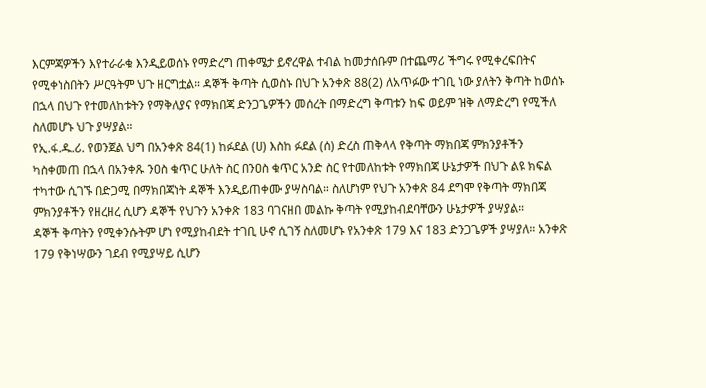እርምጃዎችን እየተራራቁ እንዲይወሰኑ የማድረግ ጠቀሜታ ይኖረዋል ተብል ከመታሰቡም በተጨማሪ ችግሩ የሚቀረፍበትና የሚቀነስበትን ሥርዓትም ህጉ ዘርግቷል። ዳኞች ቅጣት ሲወስኑ በህጉ አንቀጽ 88(2) ለአጥፉው ተገቢ ነው ያለትን ቅጣት ከወሰኑ በኋላ በህጉ የተመለከቱትን የማቅለያና የማክበጃ ድንጋጌዎችን መሰረት በማድረግ ቅጣቱን ከፍ ወይም ዝቅ ለማድረግ የሚችለ ስለመሆኑ ህጉ ያሣያል።
የኢ.ፋ.ዱ.ሪ. የወንጀል ህግ በአንቀጽ 84(1) ከፉደል (ሀ) እስከ ፉደል (ሰ) ድረስ ጠቅላላ የቅጣት ማክበጃ ምክንያቶችን ካስቀመጠ በኋላ በአንቀጹ ንዐስ ቁጥር ሁለት ስር በንዐስ ቁጥር አንድ ስር የተመለከቱት የማክበጃ ሁኔታዎች በህጉ ልዩ ክፍል ተካተው ሲገኙ በድጋሚ በማክበጃነት ዳኞች እንዲይጠቀሙ ያሣስባል። ስለሆነም የህጉ አንቀጽ 84 ደግሞ የቅጣት ማክበጃ ምክንያቶችን የዘረዘረ ሲሆን ዳኞች የህጉን አንቀጽ 183 ባገናዘበ መልኩ ቅጣት የሚያከብደባቸውን ሁኔታዎች ያሣያል።
ዳኞች ቅጣትን የሚቀንሱትም ሆነ የሚያከብደት ተገቢ ሁኖ ሲገኝ ስለመሆኑ የአንቀጽ 179 እና 183 ድንጋጌዎች ያሣያለ። አንቀጽ 179 የቅነሣውን ገደብ የሚያሣይ ሲሆን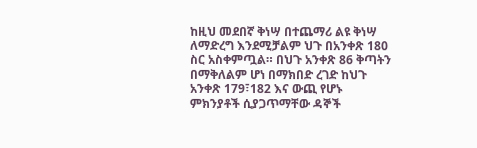ከዚህ መደበኛ ቅነሣ በተጨማሪ ልዩ ቅነሣ ለማድረግ እንደሚቻልም ህጉ በአንቀጽ 180 ስር አስቀምጧል። በህጉ አንቀጽ 86 ቅጣትን በማቅለልም ሆነ በማክበድ ረገድ ከህጉ አንቀጽ 179፣182 እና ውጪ የሆኑ ምክንያቶች ሲያጋጥማቸው ዳኞች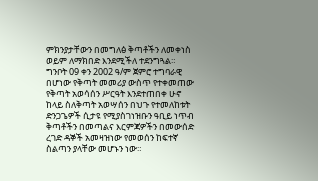ምክንያታቸውን በመግለፅ ቅጣቶችን ለመቀነስ ወይም ለማክበድ እንደሚችለ ተደንግጓል። ግንቦት 09 ቀን 2002 ዓ/ም ጀምሮ ተግባራዊ በሆነው የቅጣት መመሪያ ውስጥ የተቀመጠው የቅጣት አወሳሰን ሥርዓት እንደተጠበቀ ሁኖ ከላይ ስለቅጣት አወሣሰን በህጉ የተመለከቱት ድንጋጌዎች ሲታዩ የሚያስገነዝቡን ዓቢይ ነጥብ ቅጣቶችን በመጣልና እርምጃዎችን በመውሰድ ረገድ ዳኞች አመዛዝነው የመወሰን ከፍተኛ ስልጣን ያላቸው መሆኑን ነው።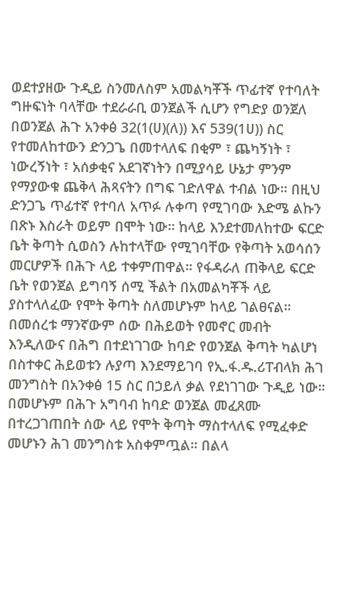ወደተያዘው ጉዲይ ስንመለስም አመልካቾች ጥፊተኛ የተባለት ግዙፍነት ባላቸው ተደራራቢ ወንጀልች ሲሆን የግድያ ወንጀለ በወንጀል ሕጉ አንቀፅ 32(1(ሀ)(ለ)) እና 539(1ሀ)) ስር የተመለከተውን ድንጋጌ በመተላለፍ በቂም ፣ ጨካኝነት ፣ ነውረኝነት ፣ አሰቃቂና አደገኛነትን በሚያሳይ ሁኔታ ምንም የማያውቁ ጨቅላ ሕጻናትን በግፍ ገድለዋል ተብል ነው። በዚህ ድንጋጌ ጥፊተኛ የተባለ አጥፉ ሉቀጣ የሚገባው እድሜ ልኩን በጽኑ እስራት ወይም በሞት ነው። ከላይ እንደተመለከተው ፍርድ ቤት ቅጣት ሲወስን ሉከተላቸው የሚገባቸው የቅጣት አወሳሰን መርሆዎች በሕጉ ላይ ተቀምጠዋል። የፋዳራለ ጠቅላይ ፍርድ ቤት የወንጀል ይግባኝ ሰሚ ችልት በአመልካቾች ላይ ያስተላለፈው የሞት ቅጣት ስለመሆኑም ከላይ ገልፀናል።
በመሰረቱ ማንኛውም ሰው በሕይወት የመኖር መብት እንዲለውና በሕግ በተደነገገው ከባድ የወንጀል ቅጣት ካልሆነ በስተቀር ሕይወቱን ሉያጣ እንደማይገባ የኢ.ፋ.ዱ.ሪፐብላክ ሕገ መንግስት በአንቀፅ 15 ስር በኃይለ ቃል የደነገገው ጉዲይ ነው። በመሆኑም በሕጉ አግባብ ከባድ ወንጀል መፈጸሙ በተረጋገጠበት ሰው ላይ የሞት ቅጣት ማስተላለፍ የሚፈቀድ መሆኑን ሕገ መንግስቱ አስቀምጧል። በልላ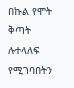በኩል የሞት ቅጣት ሉተላለፍ የሚገባበትን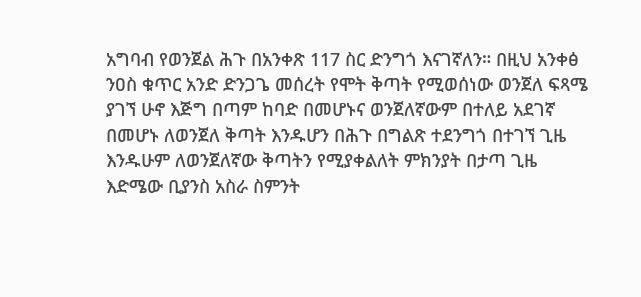አግባብ የወንጀል ሕጉ በአንቀጽ 117 ስር ድንግጎ እናገኛለን። በዚህ አንቀፅ ንዐስ ቁጥር አንድ ድንጋጌ መሰረት የሞት ቅጣት የሚወሰነው ወንጀለ ፍጻሜ ያገኘ ሁኖ እጅግ በጣም ከባድ በመሆኑና ወንጀለኛውም በተለይ አደገኛ በመሆኑ ለወንጀለ ቅጣት እንዱሆን በሕጉ በግልጽ ተደንግጎ በተገኘ ጊዜ እንዱሁም ለወንጀለኛው ቅጣትን የሚያቀልለት ምክንያት በታጣ ጊዜ እድሜው ቢያንስ አስራ ስምንት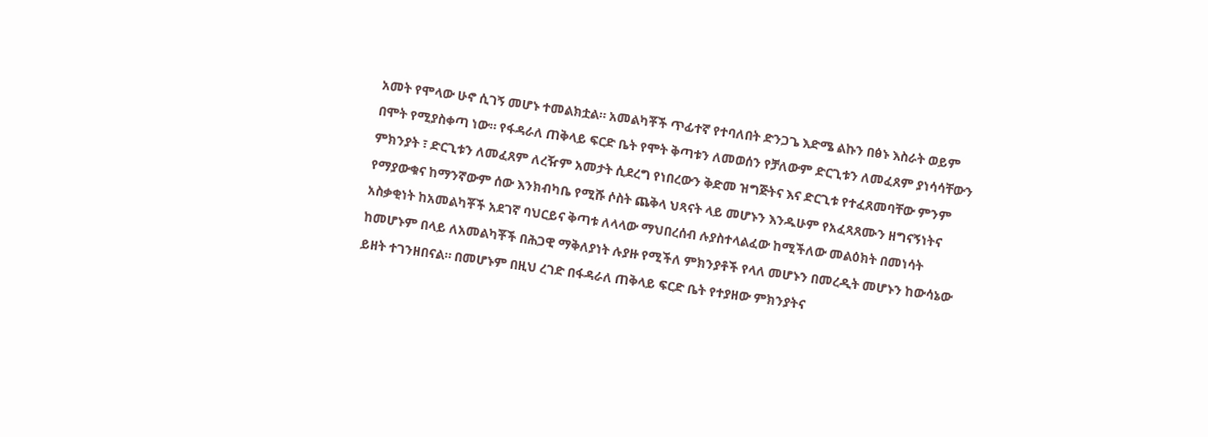አመት የሞላው ሁኖ ሲገኝ መሆኑ ተመልክቷል። አመልካቾች ጥፊተኛ የተባለበት ድንጋጌ እድሜ ልኩን በፅኑ እስራት ወይም በሞት የሚያስቀጣ ነው። የፋዳራለ ጠቅላይ ፍርድ ቤት የሞት ቅጣቱን ለመወሰን የቻለውም ድርጊቱን ለመፈጸም ያነሳሳቸውን ምክንያት ፣ ድርጊቱን ለመፈጸም ለረዥም አመታት ሲደረግ የነበረውን ቅድመ ዝግጅትና እና ድርጊቱ የተፈጸመባቸው ምንም የማያውቁና ከማንኛውም ሰው እንክብካቤ የሚሹ ሶስት ጨቅላ ህጻናት ላይ መሆኑን እንዱሁም የአፈጻጸሙን ዘግናኝነትና አስቃቂነት ከአመልካቾች አደገኛ ባህርይና ቅጣቱ ለላላው ማህበረሰብ ሉያስተላልፈው ከሚችለው መልዕክት በመነሳት ከመሆኑም በላይ ለአመልካቾች በሕጋዊ ማቅለያነት ሉያዙ የሚችለ ምክንያቶች የላለ መሆኑን በመረዲት መሆኑን ከውሳኔው ይዘት ተገንዘበናል። በመሆኑም በዚህ ረገድ በፋዳራለ ጠቅላይ ፍርድ ቤት የተያዘው ምክንያትና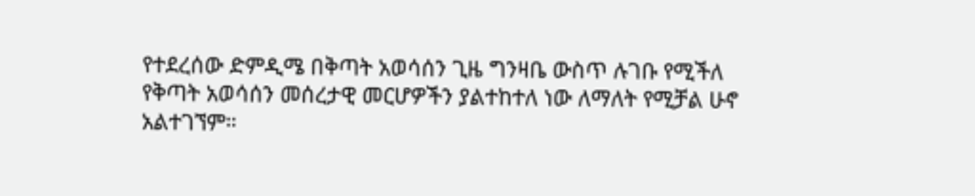የተደረሰው ድምዲሜ በቅጣት አወሳሰን ጊዜ ግንዛቤ ውስጥ ሉገቡ የሚችለ የቅጣት አወሳሰን መሰረታዊ መርሆዎችን ያልተከተለ ነው ለማለት የሚቻል ሁኖ አልተገኘም።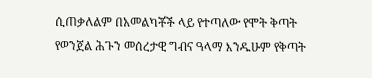ሲጠቃለልም በአመልካቾች ላይ የተጣለው የሞት ቅጣት የወንጀል ሕጉን መሰረታዊ ግብና ዓላማ እንዱሁም የቅጣት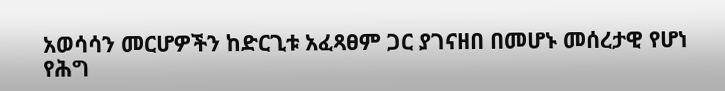አወሳሳን መርሆዎችን ከድርጊቱ አፈጻፀም ጋር ያገናዘበ በመሆኑ መሰረታዊ የሆነ የሕግ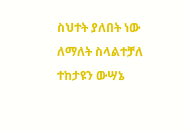ስህተት ያለበት ነው ለማለት ስላልተቻለ ተከታዩን ውሣኔ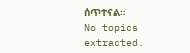ሰጥተናል።
No topics extracted.